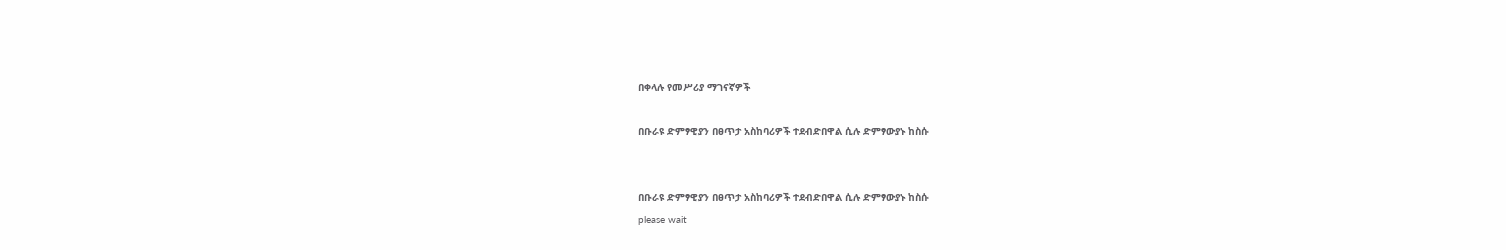በቀላሉ የመሥሪያ ማገናኛዎች

በቡራዩ ድምፃዊያን በፀጥታ አስከባሪዎች ተደብድበዋል ሲሉ ድምፃውያኑ ከስሱ


በቡራዩ ድምፃዊያን በፀጥታ አስከባሪዎች ተደብድበዋል ሲሉ ድምፃውያኑ ከስሱ
please wait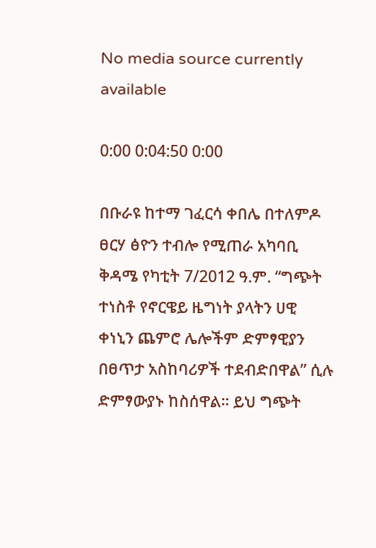No media source currently available

0:00 0:04:50 0:00

በቡራዩ ከተማ ገፈርሳ ቀበሌ በተለምዶ ፀርሃ ፅዮን ተብሎ የሚጠራ አካባቢ ቅዳሜ የካቲት 7/2012 ዓ.ም. “ግጭት ተነስቶ የኖርዌይ ዜግነት ያላትን ሀዊ ቀነኒን ጨምሮ ሌሎችም ድምፃዊያን በፀጥታ አስከባሪዎች ተደብድበዋል” ሲሉ ድምፃውያኑ ከስሰዋል። ይህ ግጭት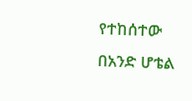የተከሰተው በአንድ ሆቴል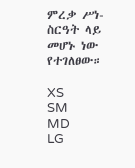ምረቃ ሥነ-ስርዓት ላይ መሆኑ ነው የተገለፀው።

XS
SM
MD
LG